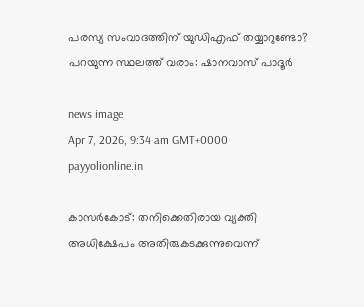പരസ്യ സംവാദത്തിന് യുഡിഎഫ് തയ്യാറുണ്ടോ? പറയുന്ന സ്ഥലത്ത് വരാം: ഷാനവാസ് പാദൂര്‍

news image
Apr 7, 2026, 9:34 am GMT+0000 payyolionline.in

കാസര്‍കോട്: തനിക്കെതിരായ വ്യക്തി അധിക്ഷേപം അതിരുകടക്കുന്നുവെന്ന്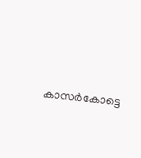കാസര്‍കോട്ടെ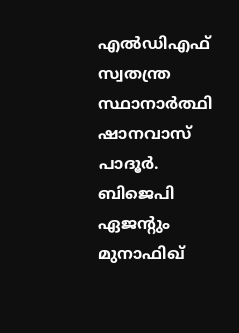എല്‍ഡിഎഫ് സ്വതന്ത്ര സ്ഥാനാര്‍ത്ഥി ഷാനവാസ് പാദൂര്‍. ബിജെപി ഏജന്റും മുനാഫിഖ്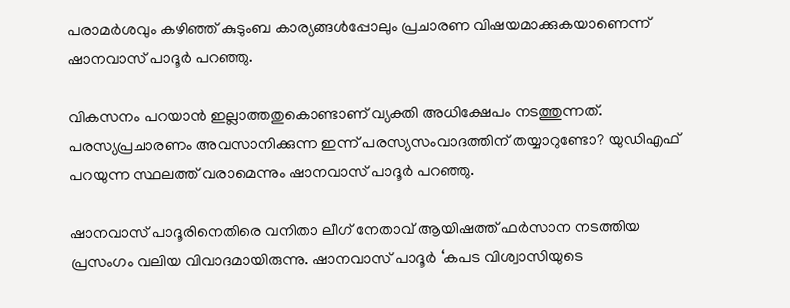പരാമര്‍ശവും കഴിഞ്ഞ് കുടുംബ കാര്യങ്ങള്‍പ്പോലും പ്രചാരണ വിഷയമാക്കുകയാണെന്ന് ഷാനവാസ് പാദൂര്‍ പറഞ്ഞു.

വികസനം പറയാന്‍ ഇല്ലാത്തതുകൊണ്ടാണ് വ്യക്തി അധിക്ഷേപം നടത്തുന്നത്. പരസ്യപ്രചാരണം അവസാനിക്കുന്ന ഇന്ന് പരസ്യസംവാദത്തിന് തയ്യാറുണ്ടോ? യുഡിഎഫ് പറയുന്ന സ്ഥലത്ത് വരാമെന്നും ഷാനവാസ് പാദൂര്‍ പറഞ്ഞു.

ഷാനവാസ് പാദൂരിനെതിരെ വനിതാ ലീഗ് നേതാവ് ആയിഷത്ത് ഫര്‍സാന നടത്തിയ പ്രസംഗം വലിയ വിവാദമായിരുന്നു. ഷാനവാസ് പാദൂര്‍ ‘കപട വിശ്വാസിയുടെ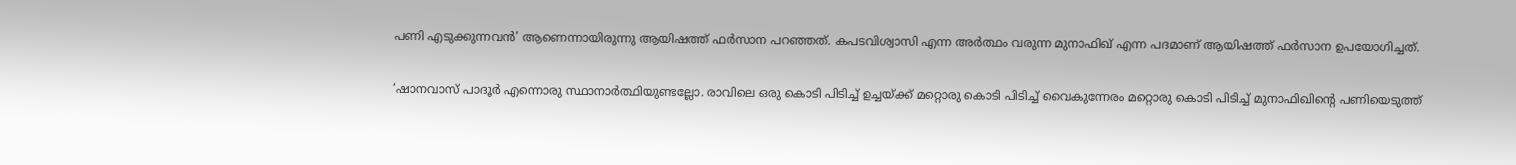പണി എടുക്കുന്നവന്‍’ ആണെന്നായിരുന്നു ആയിഷത്ത് ഫര്‍സാന പറഞ്ഞത്. കപടവിശ്വാസി എന്ന അര്‍ത്ഥം വരുന്ന മുനാഫിഖ് എന്ന പദമാണ് ആയിഷത്ത് ഫര്‍സാന ഉപയോഗിച്ചത്.

‘ഷാനവാസ് പാദൂര്‍ എന്നൊരു സ്ഥാനാര്‍ത്ഥിയുണ്ടല്ലോ. രാവിലെ ഒരു കൊടി പിടിച്ച് ഉച്ചയ്ക്ക് മറ്റൊരു കൊടി പിടിച്ച് വൈകുന്നേരം മറ്റൊരു കൊടി പിടിച്ച് മുനാഫിഖിന്റെ പണിയെടുത്ത്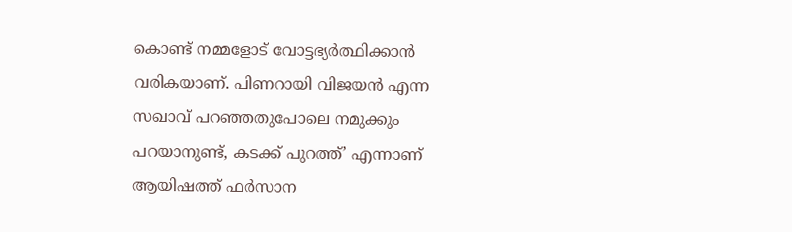കൊണ്ട് നമ്മളോട് വോട്ടഭ്യര്‍ത്ഥിക്കാന്‍ വരികയാണ്. പിണറായി വിജയന്‍ എന്ന സഖാവ് പറഞ്ഞതുപോലെ നമുക്കും പറയാനുണ്ട്, കടക്ക് പുറത്ത്’ എന്നാണ് ആയിഷത്ത് ഫര്‍സാന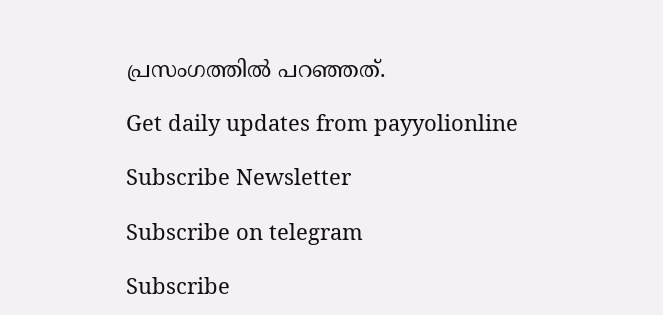പ്രസംഗത്തില്‍ പറഞ്ഞത്.

Get daily updates from payyolionline

Subscribe Newsletter

Subscribe on telegram

Subscribe